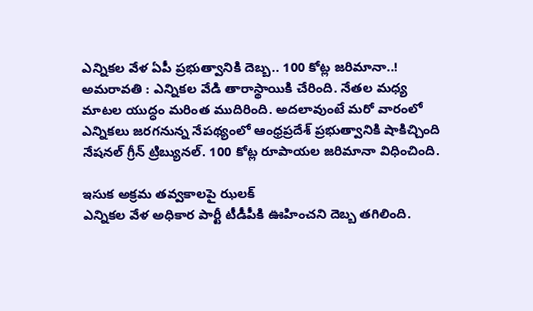ఎన్నికల వేళ ఏపీ ప్రభుత్వానికి దెబ్బ.. 100 కోట్ల జరిమానా..!
అమరావతి : ఎన్నికల వేడి తారాస్థాయికి చేరింది. నేతల మధ్య మాటల యుద్ధం మరింత ముదిరింది. అదలావుంటే మరో వారంలో ఎన్నికలు జరగనున్న నేపథ్యంలో ఆంధ్రప్రదేశ్ ప్రభుత్వానికి షాకిచ్చింది నేషనల్ గ్రీన్ ట్రిబ్యునల్. 100 కోట్ల రూపాయల జరిమానా విధించింది.

ఇసుక అక్రమ తవ్వకాలపై ఝలక్
ఎన్నికల వేళ అధికార పార్టీ టీడీపీకి ఊహించని దెబ్బ తగిలింది.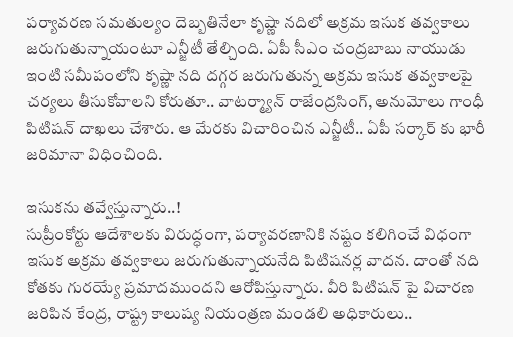పర్యావరణ సమతుల్యం దెబ్బతినేలా కృష్ణా నదిలో అక్రమ ఇసుక తవ్వకాలు జరుగుతున్నాయంటూ ఎన్జీటీ తేల్చింది. ఏపీ సీఎం చంద్రబాబు నాయుడు ఇంటి సమీపంలోని కృష్ణా నది దగ్గర జరుగుతున్న అక్రమ ఇసుక తవ్వకాలపై చర్యలు తీసుకోవాలని కోరుతూ.. వాటర్మ్యాన్ రాజేంద్రసింగ్, అనుమోలు గాంధీ పిటిషన్ దాఖలు చేశారు. ఆ మేరకు విచారించిన ఎన్జీటీ.. ఏపీ సర్కార్ కు భారీ జరిమానా విధించింది.

ఇసుకను తవ్వేస్తున్నారు..!
సుప్రీంకోర్టు ఆదేశాలకు విరుద్ధంగా, పర్యావరణానికి నష్టం కలిగించే విధంగా ఇసుక అక్రమ తవ్వకాలు జరుగుతున్నాయనేది పిటిషనర్ల వాదన. దాంతో నది కోతకు గురయ్యే ప్రమాదముందని ఆరోపిస్తున్నారు. వీరి పిటిషన్ పై విచారణ జరిపిన కేంద్ర, రాష్ట్ర కాలుష్య నియంత్రణ మండలి అధికారులు..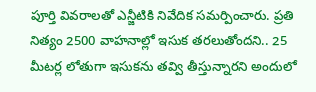పూర్తి వివరాలతో ఎన్జీటికి నివేదిక సమర్పించారు. ప్రతి నిత్యం 2500 వాహనాల్లో ఇసుక తరలుతోందని.. 25 మీటర్ల లోతుగా ఇసుకను తవ్వి తీస్తున్నారని అందులో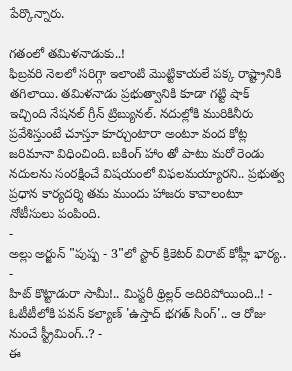పేర్కొన్నారు.

గతంలో తమిళనాడుకు..!
ఫిబ్రవరి నెలలో సరిగ్గా ఇలాంటి మొట్టికాయలే పక్క రాష్ట్రానికి తగిలాయి. తమిళనాడు ప్రభుత్వానికి కూడా గట్టి షాక్ ఇచ్చింది నేషనల్ గ్రీన్ ట్రిబ్యునల్. నదుల్లోకి మురికినీరు ప్రవేశిస్తుంటే చూస్తూ కూర్చుంటారా అంటూ వంద కోట్ల జరిమానా విధించింది. బకింగ్ హాం తో పాటు మరో రెండు నదులను సంరక్షించే విషయంలో విఫలమయ్యారని.. ప్రభుత్వ ప్రధాన కార్యదర్శి తమ ముందు హాజరు కావాలంటూ నోటీసులు పంపింది.
-
అల్లు అర్జున్ "పుష్ప - 3"లో స్టార్ క్రికెటర్ విరాట్ కోహ్లీ భార్య.. -
హిట్ కొట్టాడురా సామీ!.. మిస్టరీ థ్రిల్లర్ అదిరిపోయింది..! -
ఓటీటీలోకి పవన్ కల్యాణ్ 'ఉస్తాద్ భగత్ సింగ్'.. ఆ రోజు నుంచే స్ట్రీమింగ్..? -
ఈ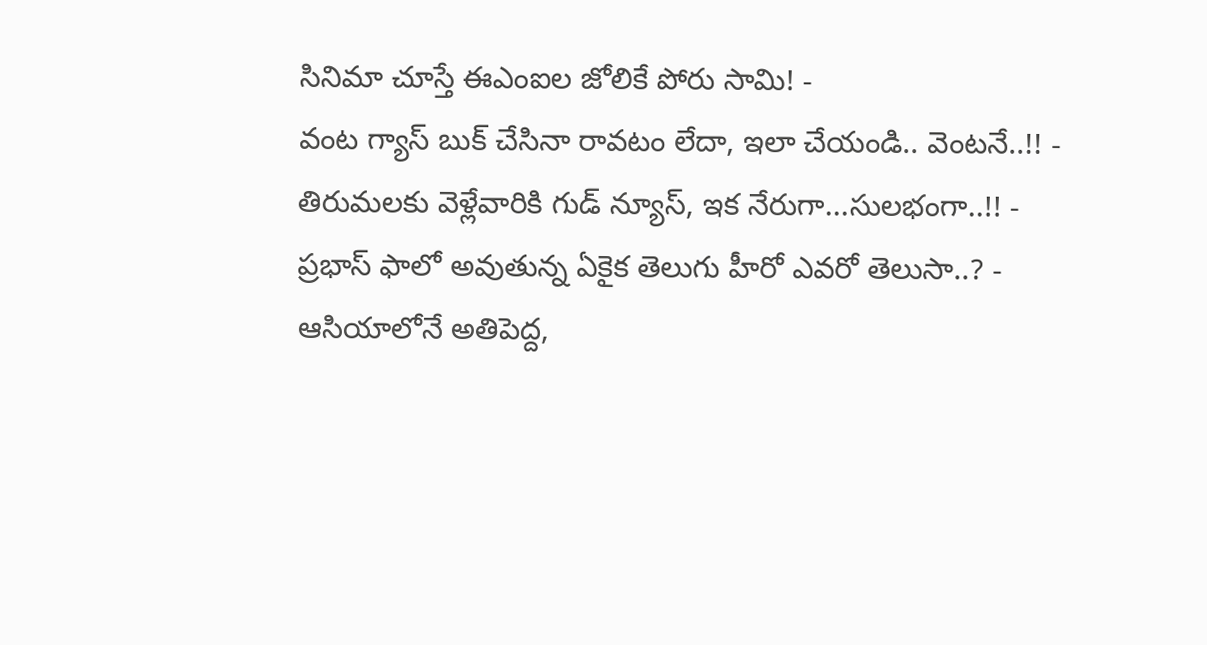సినిమా చూస్తే ఈఎంఐల జోలికే పోరు సామి! -
వంట గ్యాస్ బుక్ చేసినా రావటం లేదా, ఇలా చేయండి.. వెంటనే..!! -
తిరుమలకు వెళ్లేవారికి గుడ్ న్యూస్, ఇక నేరుగా...సులభంగా..!! -
ప్రభాస్ ఫాలో అవుతున్న ఏకైక తెలుగు హీరో ఎవరో తెలుసా..? -
ఆసియాలోనే అతిపెద్ద,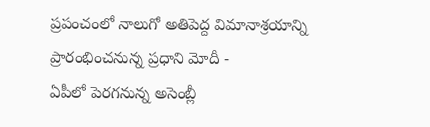ప్రపంచంలో నాలుగో అతిపెద్ద విమానాశ్రయాన్ని ప్రారంభించనున్న ప్రధాని మోదీ -
ఏపీలో పెరగనున్న అసెంబ్లీ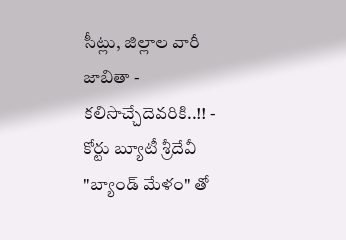సీట్లు, జిల్లాల వారీ జాబితా - కలిసొచ్చేదెవరికి..!! -
కోర్టు బ్యూటీ శ్రీదేవీ "బ్యాండ్ మేళం" తో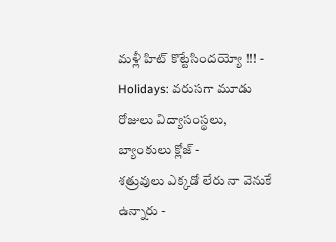మళ్లీ హిట్ కొట్టేసిందయ్యో !!! -
Holidays: వరుసగా మూడు రోజులు విద్యాసంస్థలు, బ్యాంకులు క్లోజ్ -
శత్రువులు ఎక్కడో లేరు నా వెనుకే ఉన్నారు -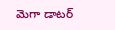మెగా డాటర్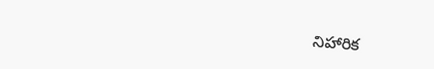నిహారిక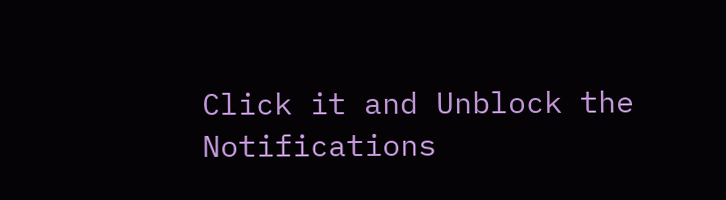Click it and Unblock the Notifications